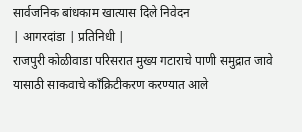सार्वजनिक बांधकाम खात्यास दिले निवेदन
| आगरदांडा | प्रतिनिधी |
राजपुरी कोळीवाडा परिसरात मुख्य गटाराचे पाणी समुद्रात जावे यासाठी साकवाचे काँक्रिटीकरण करण्यात आले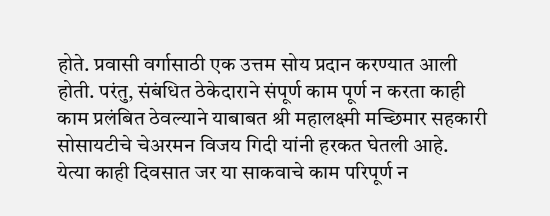होते. प्रवासी वर्गासाठी एक उत्तम सोय प्रदान करण्यात आली होती. परंतु, संबंधित ठेकेदाराने संपूर्ण काम पूर्ण न करता काही काम प्रलंबित ठेवल्याने याबाबत श्री महालक्ष्मी मच्छिमार सहकारी सोसायटीचे चेअरमन विजय गिदी यांनी हरकत घेतली आहे.
येत्या काही दिवसात जर या साकवाचे काम परिपूर्ण न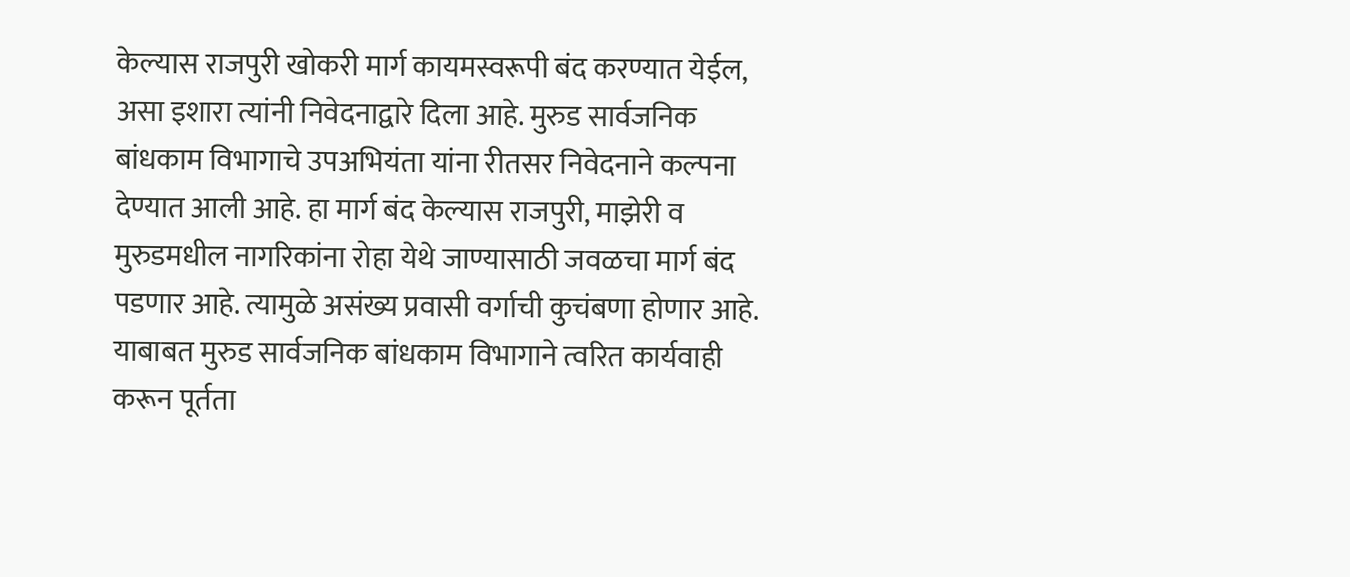केल्यास राजपुरी खोकरी मार्ग कायमस्वरूपी बंद करण्यात येईल, असा इशारा त्यांनी निवेदनाद्वारे दिला आहे. मुरुड सार्वजनिक बांधकाम विभागाचे उपअभियंता यांना रीतसर निवेदनाने कल्पना देण्यात आली आहे. हा मार्ग बंद केल्यास राजपुरी, माझेरी व मुरुडमधील नागरिकांना रोहा येथे जाण्यासाठी जवळचा मार्ग बंद पडणार आहे. त्यामुळे असंख्य प्रवासी वर्गाची कुचंबणा होणार आहे. याबाबत मुरुड सार्वजनिक बांधकाम विभागाने त्वरित कार्यवाही करून पूर्तता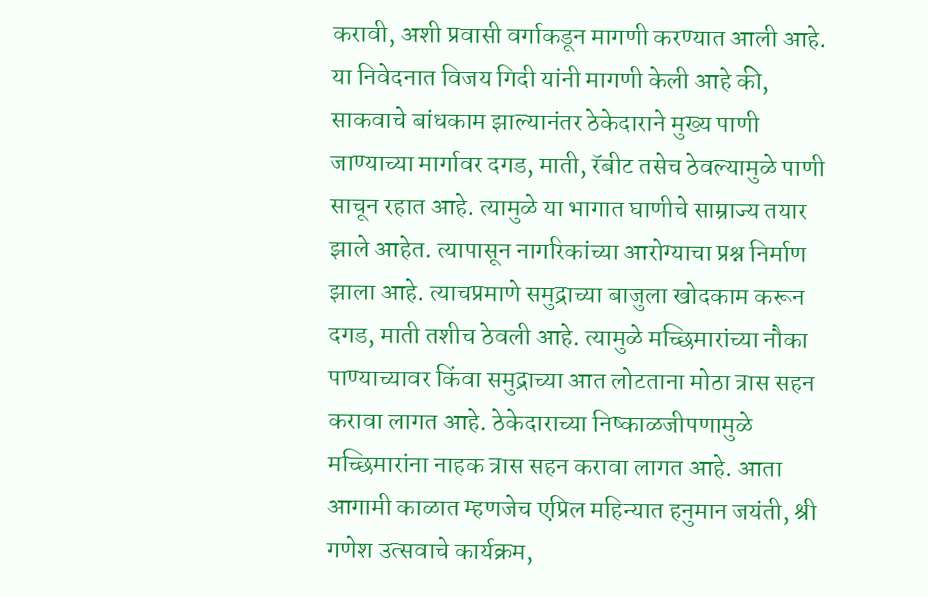करावी, अशी प्रवासी वर्गाकडून मागणी करण्यात आली आहे.
या निवेदनात विजय गिदी यांनी मागणी केली आहे की, साकवाचे बांधकाम झाल्यानंतर ठेकेदाराने मुख्य पाणी जाण्याच्या मार्गावर दगड, माती, रॅबीट तसेच ठेवल्यामुळे पाणी साचून रहात आहे. त्यामुळे या भागात घाणीचे साम्राज्य तयार झाले आहेत. त्यापासून नागरिकांच्या आरोग्याचा प्रश्न निर्माण झाला आहे. त्याचप्रमाणे समुद्राच्या बाजुला खोदकाम करून दगड, माती तशीच ठेवली आहे. त्यामुळे मच्छिमारांच्या नौका पाण्याच्यावर किंवा समुद्राच्या आत लोटताना मोठा त्रास सहन करावा लागत आहे. ठेकेदाराच्या निष्काळजीपणामुळे मच्छिमारांना नाहक त्रास सहन करावा लागत आहे. आता आगामी काळात म्हणजेच एप्रिल महिन्यात हनुमान जयंती, श्री गणेश उत्सवाचे कार्यक्रम,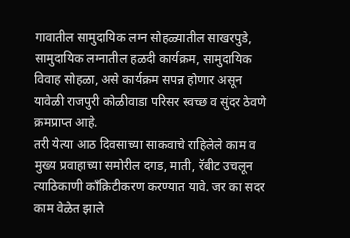गावातील सामुदायिक लग्न सोहळ्यातील साखरपुडे, सामुदायिक लग्नातील हळदी कार्यक्रम, सामुदायिक विवाह सोहळा, असे कार्यक्रम सपन्न होणार असून यावेळी राजपुरी कोळीवाडा परिसर स्वच्छ व सुंदर ठेवणे क्रमप्राप्त आहे.
तरी येत्या आठ दिवसाच्या साकवाचे राहिलेले काम व मुख्य प्रवाहाच्या समोरील दगड, माती, रॅबीट उचलून त्याठिकाणी काँक्रिटीकरण करण्यात यावे. जर का सदर काम वेळेत झाले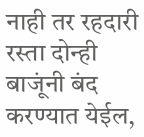नाही तर रहदारी रस्ता दोन्ही बाजूंनी बंद करण्यात येईल,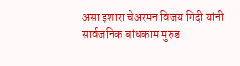असा इशारा चेअरमन विजय गिदी यांनी सार्वजनिक बांधकाम मुरुड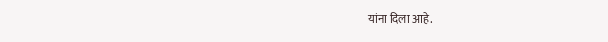यांना दिला आहे.